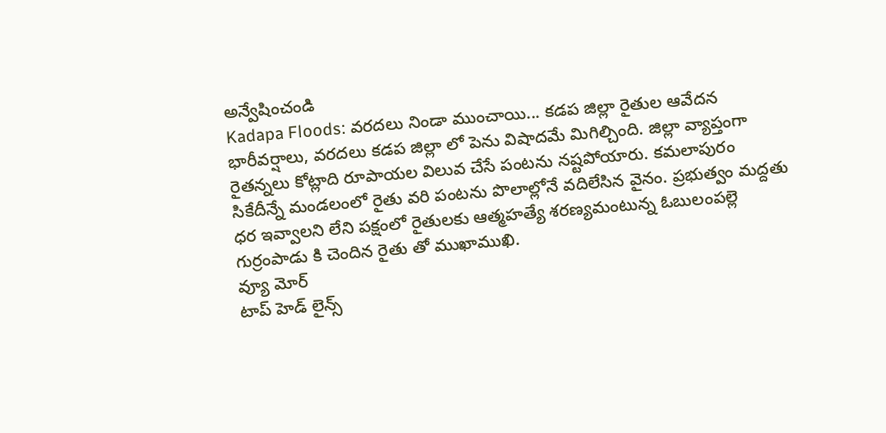అన్వేషించండి
Kadapa Floods: వరదలు నిండా ముంచాయి... కడప జిల్లా రైతుల ఆవేదన
భారీవర్షాలు, వరదలు కడప జిల్లా లో పెను విషాదమే మిగిల్చింది. జిల్లా వ్యాప్తంగా రైతన్నలు కోట్లాది రూపాయల విలువ చేసే పంటను నష్టపోయారు. కమలాపురం సికేదీన్నే మండలంలో రైతు వరి పంటను పొలాల్లోనే వదిలేసిన వైనం. ప్రభుత్వం మద్దతు ధర ఇవ్వాలని లేని పక్షంలో రైతులకు ఆత్మహత్యే శరణ్యమంటున్న ఓబులంపల్లె గుర్రంపాడు కి చెందిన రైతు తో ముఖాముఖి.
వ్యూ మోర్
టాప్ హెడ్ లైన్స్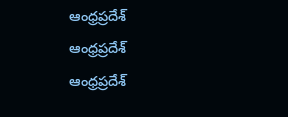ఆంధ్రప్రదేశ్
ఆంధ్రప్రదేశ్
ఆంధ్రప్రదేశ్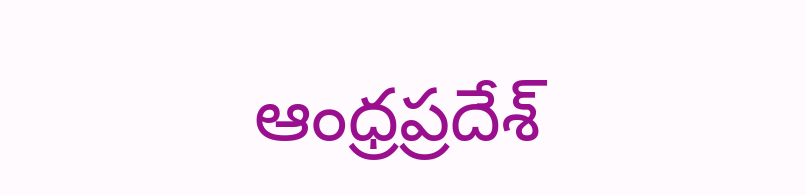ఆంధ్రప్రదేశ్